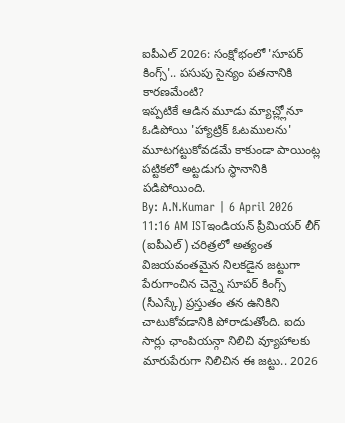ఐపీఎల్ 2026: సంక్షోభంలో 'సూపర్ కింగ్స్'.. పసుపు సైన్యం పతనానికి కారణమేంటి?
ఇప్పటికే ఆడిన మూడు మ్యాచ్ల్లోనూ ఓడిపోయి 'హ్యాట్రిక్ ఓటములను' మూటగట్టుకోవడమే కాకుండా పాయింట్ల పట్టికలో అట్టడుగు స్థానానికి పడిపోయింది.
By: A.N.Kumar | 6 April 2026 11:16 AM ISTఇండియన్ ప్రీమియర్ లీగ్ (ఐపీఎల్) చరిత్రలో అత్యంత విజయవంతమైన నిలకడైన జట్టుగా పేరుగాంచిన చెన్నై సూపర్ కింగ్స్ (సీఎస్కే) ప్రస్తుతం తన ఉనికిని చాటుకోవడానికి పోరాడుతోంది. ఐదు సార్లు ఛాంపియన్గా నిలిచి వ్యూహాలకు మారుపేరుగా నిలిచిన ఈ జట్టు.. 2026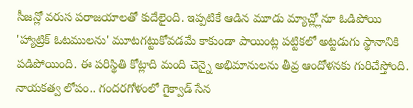సీజన్లో వరుస పరాజయాలతో కుదేలైంది. ఇప్పటికే ఆడిన మూడు మ్యాచ్ల్లోనూ ఓడిపోయి 'హ్యాట్రిక్ ఓటములను' మూటగట్టుకోవడమే కాకుండా పాయింట్ల పట్టికలో అట్టడుగు స్థానానికి పడిపోయింది. ఈ పరిస్థితి కోట్లాది మంది చెన్నై అభిమానులను తీవ్ర ఆందోళనకు గురిచేస్తోంది.
నాయకత్వ లోపం.. గందరగోళంలో గైక్వాడ్ సేన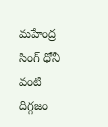మహేంద్ర సింగ్ ధోనీ వంటి దిగ్గజం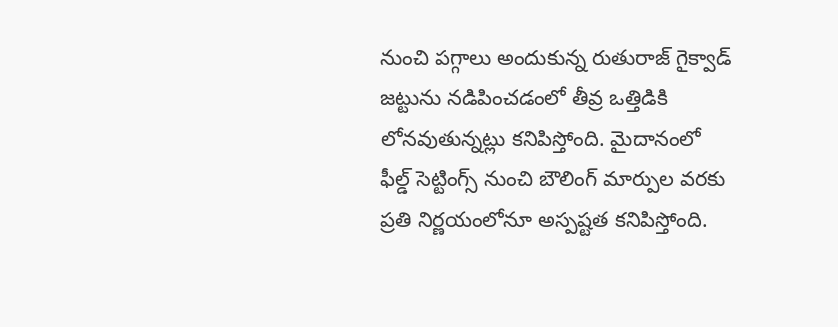నుంచి పగ్గాలు అందుకున్న రుతురాజ్ గైక్వాడ్ జట్టును నడిపించడంలో తీవ్ర ఒత్తిడికి లోనవుతున్నట్లు కనిపిస్తోంది. మైదానంలో ఫీల్డ్ సెట్టింగ్స్ నుంచి బౌలింగ్ మార్పుల వరకు ప్రతి నిర్ణయంలోనూ అస్పష్టత కనిపిస్తోంది.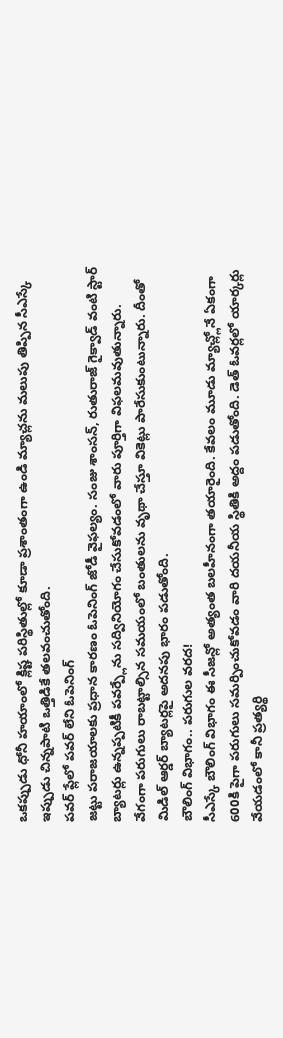ఒకప్పుడు ధోనీ హయాంలో క్లిష్ట పరిస్థితుల్లో కూడా ప్రశాంతంగా ఉండి మ్యాచ్లను మలుపు తిప్పిన సీఎస్కే ఇప్పుడు చిన్నపాటి ఒత్తిడికే తలవంచుతోంది.
పవర్ ప్లేలో పవర్ లేని ఓపెనింగ్
జట్టు పరాజయాలకు ప్రధాన కారణం ఓపెనింగ్ జోడీ వైఫల్యం. సంజు శాంసన్, రుతురాజ్ గైక్వాడ్ వంటి స్టార్ బ్యాటర్లు ఉన్నప్పటికీ పవర్ప్లేను సద్వినియోగం చేసుకోవడంలో వారు పూర్తిగా విఫలమవుతున్నారు. వేగంగా పరుగులు రాబట్టాల్సిన సమయంలో బంతులను వృథా చేస్తూ వికెట్లు పారేసుకుంటున్నారు. దీంతో మిడిల్ ఆర్డర్ బ్యాటర్లపై అదనపు భారం పడుతోంది.
బౌలింగ్ విభాగం.. పరుగుల వరద!
సీఎస్కే బౌలింగ్ విభాగం ఈ సీజన్లో అత్యంత బలహీనంగా తయారైంది. కేవలం మూడు మ్యాచ్ల్లోనే ఏకంగా 600కి పైగా పరుగులు సమర్పించుకోవడం వారి దయనీయ స్థితికి అద్దం పడుతోంది. డెత్ ఓవర్లలో యార్కర్లు వేయడంలో కానీ ప్రత్యర్థి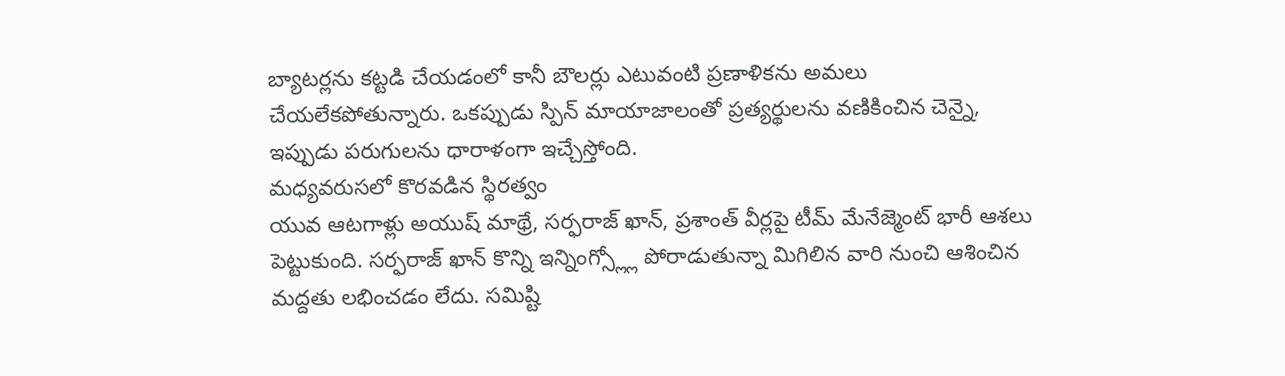బ్యాటర్లను కట్టడి చేయడంలో కానీ బౌలర్లు ఎటువంటి ప్రణాళికను అమలు చేయలేకపోతున్నారు. ఒకప్పుడు స్పిన్ మాయాజాలంతో ప్రత్యర్థులను వణికించిన చెన్నై, ఇప్పుడు పరుగులను ధారాళంగా ఇచ్చేస్తోంది.
మధ్యవరుసలో కొరవడిన స్థిరత్వం
యువ ఆటగాళ్లు అయుష్ మాథ్రే, సర్ఫరాజ్ ఖాన్, ప్రశాంత్ వీర్లపై టీమ్ మేనేజ్మెంట్ భారీ ఆశలు పెట్టుకుంది. సర్ఫరాజ్ ఖాన్ కొన్ని ఇన్నింగ్స్ల్లో పోరాడుతున్నా మిగిలిన వారి నుంచి ఆశించిన మద్దతు లభించడం లేదు. సమిష్టి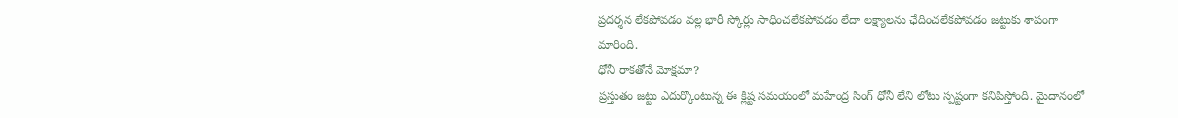ప్రదర్శన లేకపోవడం వల్ల భారీ స్కోర్లు సాధించలేకపోవడం లేదా లక్ష్యాలను ఛేదించలేకపోవడం జట్టుకు శాపంగా మారింది.
ధోనీ రాకతోనే మోక్షమా?
ప్రస్తుతం జట్టు ఎదుర్కొంటున్న ఈ క్లిష్ట సమయంలో మహేంద్ర సింగ్ ధోనీ లేని లోటు స్పష్టంగా కనిపిస్తోంది. మైదానంలో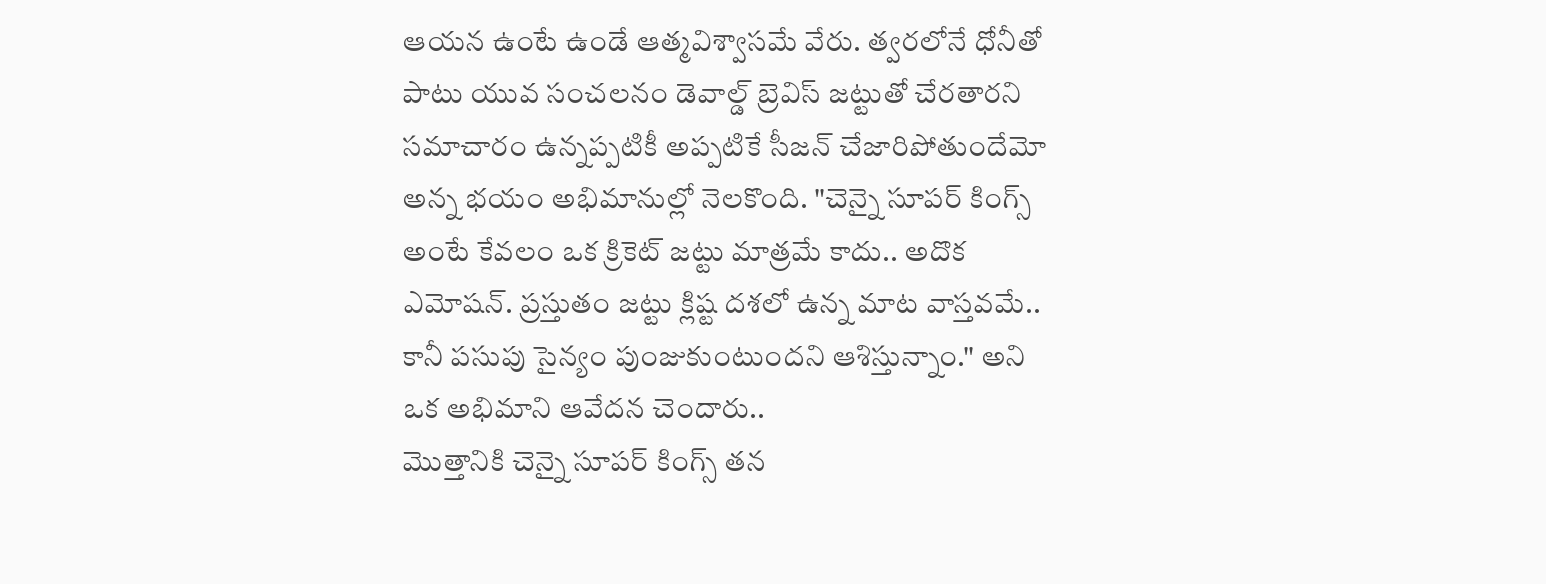ఆయన ఉంటే ఉండే ఆత్మవిశ్వాసమే వేరు. త్వరలోనే ధోనీతో పాటు యువ సంచలనం డెవాల్డ్ బ్రెవిస్ జట్టుతో చేరతారని సమాచారం ఉన్నప్పటికీ అప్పటికే సీజన్ చేజారిపోతుందేమో అన్న భయం అభిమానుల్లో నెలకొంది. "చెన్నై సూపర్ కింగ్స్ అంటే కేవలం ఒక క్రికెట్ జట్టు మాత్రమే కాదు.. అదొక ఎమోషన్. ప్రస్తుతం జట్టు క్లిష్ట దశలో ఉన్న మాట వాస్తవమే.. కానీ పసుపు సైన్యం పుంజుకుంటుందని ఆశిస్తున్నాం." అని ఒక అభిమాని ఆవేదన చెందారు..
మొత్తానికి చెన్నై సూపర్ కింగ్స్ తన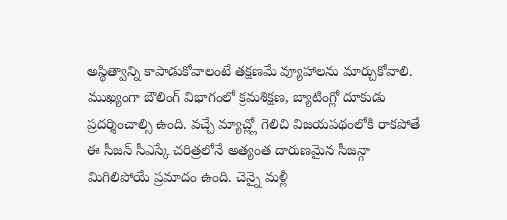అస్థిత్వాన్ని కాపాడుకోవాలంటే తక్షణమే వ్యూహాలను మార్చుకోవాలి. ముఖ్యంగా బౌలింగ్ విభాగంలో క్రమశిక్షణ, బ్యాటింగ్లో దూకుడు ప్రదర్శించాల్సి ఉంది. వచ్చే మ్యాచ్ల్లో గెలిచి విజయపథంలోకి రాకపోతే ఈ సీజన్ సీఎస్కే చరిత్రలోనే అత్యంత దారుణమైన సీజన్గా మిగిలిపోయే ప్రమాదం ఉంది. చెన్నై మళ్లీ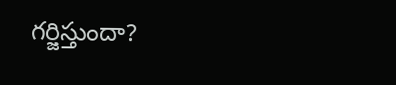గర్జిస్తుందా?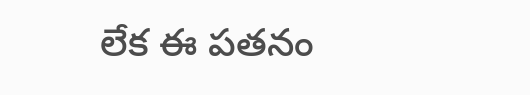లేక ఈ పతనం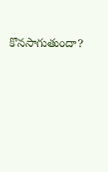కొనసాగుతుందా?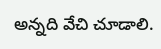అన్నది వేచి చూడాలి.